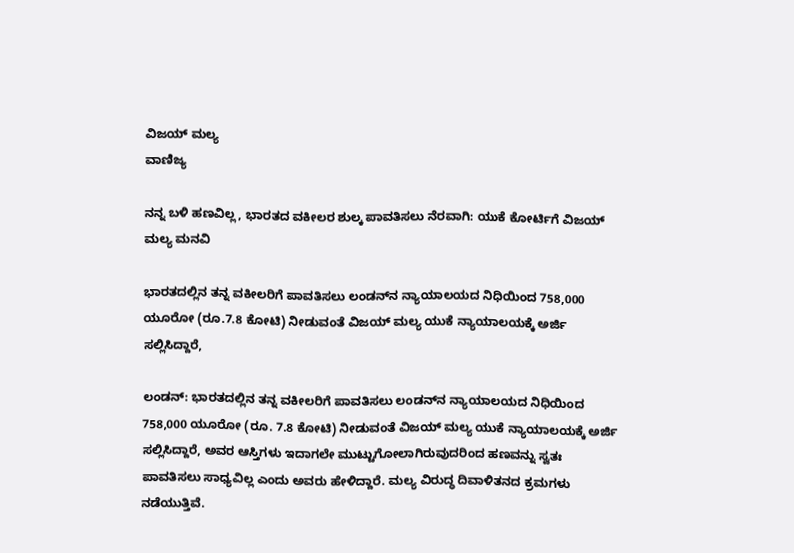ವಿಜಯ್ ಮಲ್ಯ
ವಾಣಿಜ್ಯ

ನನ್ನ ಬಳಿ ಹಣವಿಲ್ಲ, ಭಾರತದ ವಕೀಲರ ಶುಲ್ಕ ಪಾವತಿಸಲು ನೆರವಾಗಿ: ಯುಕೆ ಕೋರ್ಟಿಗೆ ವಿಜಯ್ ಮಲ್ಯ ಮನವಿ

ಭಾರತದಲ್ಲಿನ ತನ್ನ ವಕೀಲರಿಗೆ ಪಾವತಿಸಲು ಲಂಡನ್‌ನ ನ್ಯಾಯಾಲಯದ ನಿಧಿಯಿಂದ 758,000 ಯೂರೋ (ರೂ.7.8 ಕೋಟಿ) ನೀಡುವಂತೆ ವಿಜಯ್ ಮಲ್ಯ ಯುಕೆ ನ್ಯಾಯಾಲಯಕ್ಕೆ ಅರ್ಜಿ ಸಲ್ಲಿಸಿದ್ದಾರೆ,

ಲಂಡನ್: ಭಾರತದಲ್ಲಿನ ತನ್ನ ವಕೀಲರಿಗೆ ಪಾವತಿಸಲು ಲಂಡನ್‌ನ ನ್ಯಾಯಾಲಯದ ನಿಧಿಯಿಂದ 758,000 ಯೂರೋ (ರೂ. 7.8 ಕೋಟಿ) ನೀಡುವಂತೆ ವಿಜಯ್ ಮಲ್ಯ ಯುಕೆ ನ್ಯಾಯಾಲಯಕ್ಕೆ ಅರ್ಜಿ ಸಲ್ಲಿಸಿದ್ದಾರೆ, ಅವರ ಆಸ್ತಿಗಳು ಇದಾಗಲೇ ಮುಟ್ಟುಗೋಲಾಗಿರುವುದರಿಂದ ಹಣವನ್ನು ಸ್ವತಃ  ಪಾವತಿಸಲು ಸಾಧ್ಯವಿಲ್ಲ ಎಂದು ಅವರು ಹೇಳಿದ್ದಾರೆ. ಮಲ್ಯ ವಿರುದ್ಧ ದಿವಾಳಿತನದ ಕ್ರಮಗಳು ನಡೆಯುತ್ತಿವೆ.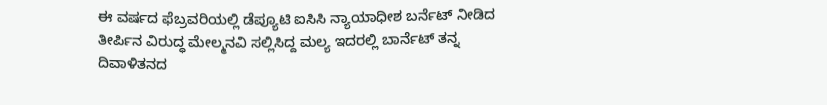ಈ ವರ್ಷದ ಫೆಬ್ರವರಿಯಲ್ಲಿ ಡೆಪ್ಯೂಟಿ ಐಸಿಸಿ ನ್ಯಾಯಾಧೀಶ ಬರ್ನೆಟ್ ನೀಡಿದ ತೀರ್ಪಿನ ವಿರುದ್ಧ ಮೇಲ್ಮನವಿ ಸಲ್ಲಿಸಿದ್ದ ಮಲ್ಯ ಇದರಲ್ಲಿ ಬಾರ್ನೆಟ್ ತನ್ನ ದಿವಾಳಿತನದ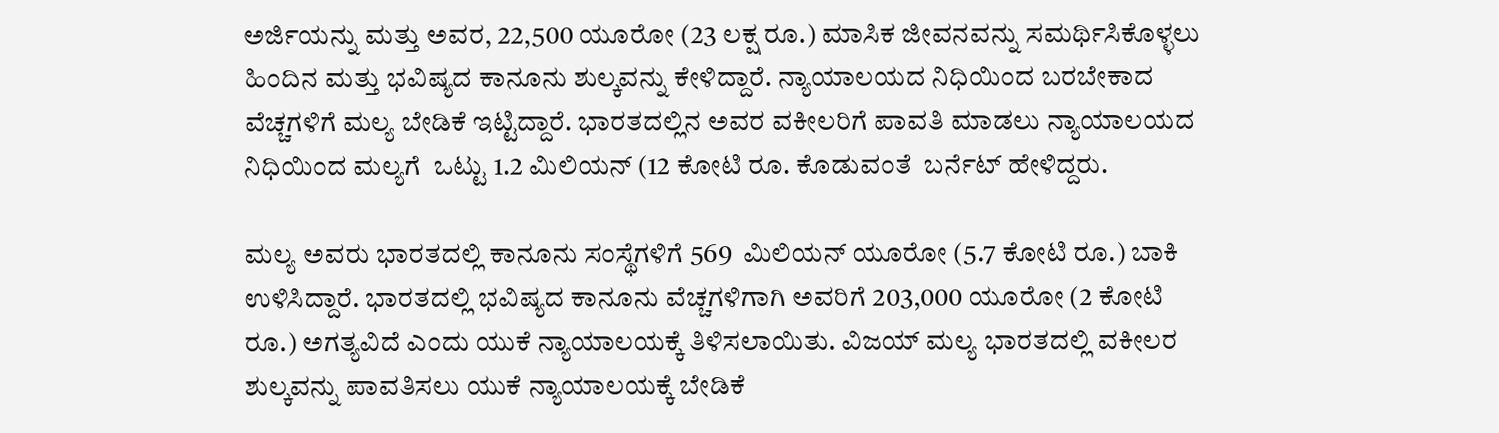ಅರ್ಜಿಯನ್ನು ಮತ್ತು ಅವರ, 22,500 ಯೂರೋ (23 ಲಕ್ಷ ರೂ.) ಮಾಸಿಕ ಜೀವನವನ್ನು ಸಮರ್ಥಿಸಿಕೊಳ್ಳಲು ಹಿಂದಿನ ಮತ್ತು ಭವಿಷ್ಯದ ಕಾನೂನು ಶುಲ್ಕವನ್ನು ಕೇಳಿದ್ದಾರೆ. ನ್ಯಾಯಾಲಯದ ನಿಧಿಯಿಂದ ಬರಬೇಕಾದ ವೆಚ್ಚಗಳಿಗೆ ಮಲ್ಯ ಬೇಡಿಕೆ ಇಟ್ಟಿದ್ದಾರೆ. ಭಾರತದಲ್ಲಿನ ಅವರ ವಕೀಲರಿಗೆ ಪಾವತಿ ಮಾಡಲು ನ್ಯಾಯಾಲಯದ ನಿಧಿಯಿಂದ ಮಲ್ಯಗೆ  ಒಟ್ಟು 1.2 ಮಿಲಿಯನ್ (12 ಕೋಟಿ ರೂ. ಕೊಡುವಂತೆ  ಬರ್ನೆಟ್ ಹೇಳಿದ್ದರು.

ಮಲ್ಯ ಅವರು ಭಾರತದಲ್ಲಿ ಕಾನೂನು ಸಂಸ್ಥೆಗಳಿಗೆ 569  ಮಿಲಿಯನ್ ಯೂರೋ (5.7 ಕೋಟಿ ರೂ.) ಬಾಕಿ ಉಳಿಸಿದ್ದಾರೆ. ಭಾರತದಲ್ಲಿ ಭವಿಷ್ಯದ ಕಾನೂನು ವೆಚ್ಚಗಳಿಗಾಗಿ ಅವರಿಗೆ 203,000 ಯೂರೋ (2 ಕೋಟಿ ರೂ.) ಅಗತ್ಯವಿದೆ ಎಂದು ಯುಕೆ ನ್ಯಾಯಾಲಯಕ್ಕೆ ತಿಳಿಸಲಾಯಿತು. ವಿಜಯ್ ಮಲ್ಯ ಭಾರತದಲ್ಲಿ ವಕೀಲರ ಶುಲ್ಕವನ್ನು ಪಾವತಿಸಲು ಯುಕೆ ನ್ಯಾಯಾಲಯಕ್ಕೆ ಬೇಡಿಕೆ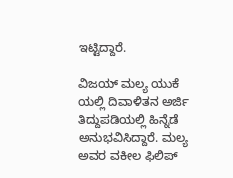ಇಟ್ಟಿದ್ದಾರೆ.

ವಿಜಯ್ ಮಲ್ಯ ಯುಕೆ ಯಲ್ಲಿ ದಿವಾಳಿತನ ಅರ್ಜಿ ತಿದ್ದುಪಡಿಯಲ್ಲಿ ಹಿನ್ನೆಡೆ ಅನುಭವಿಸಿದ್ದಾರೆ. ಮಲ್ಯ ಅವರ ವಕೀಲ ಫಿಲಿಪ್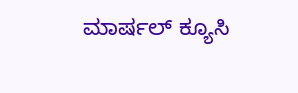ಮಾರ್ಷಲ್ ಕ್ಯೂಸಿ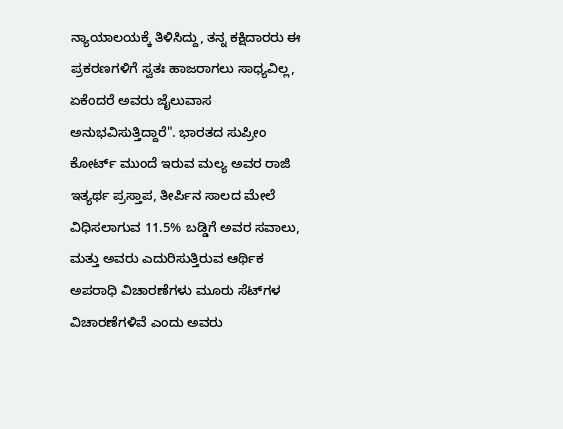ನ್ಯಾಯಾಲಯಕ್ಕೆ ತಿಳಿಸಿದ್ದು, ತನ್ನ ಕಕ್ಷಿದಾರರು ಈ ಪ್ರಕರಣಗಳಿಗೆ ಸ್ವತಃ ಹಾಜರಾಗಲು ಸಾಧ್ಯವಿಲ್ಲ, ಏಕೆಂದರೆ ಅವರು ಜೈಲುವಾಸ ಅನುಭವಿಸುತ್ತಿದ್ದಾರೆ". ಭಾರತದ ಸುಪ್ರೀಂ ಕೋರ್ಟ್ ಮುಂದೆ ಇರುವ ಮಲ್ಯ ಅವರ ರಾಜಿ ಇತ್ಯರ್ಥ ಪ್ರಸ್ತಾಪ, ತೀರ್ಪಿನ ಸಾಲದ ಮೇಲೆ ವಿಧಿಸಲಾಗುವ 11.5% ಬಡ್ಡಿಗೆ ಅವರ ಸವಾಲು, ಮತ್ತು ಅವರು ಎದುರಿಸುತ್ತಿರುವ ಆರ್ಥಿಕ ಅಪರಾಧಿ ವಿಚಾರಣೆಗಳು ಮೂರು ಸೆಟ್‌ಗಳ ವಿಚಾರಣೆಗಳಿವೆ ಎಂದು ಅವರು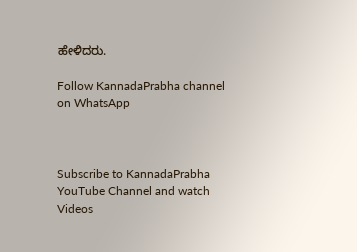ಹೇಳಿದರು.

Follow KannadaPrabha channel on WhatsApp



Subscribe to KannadaPrabha YouTube Channel and watch Videos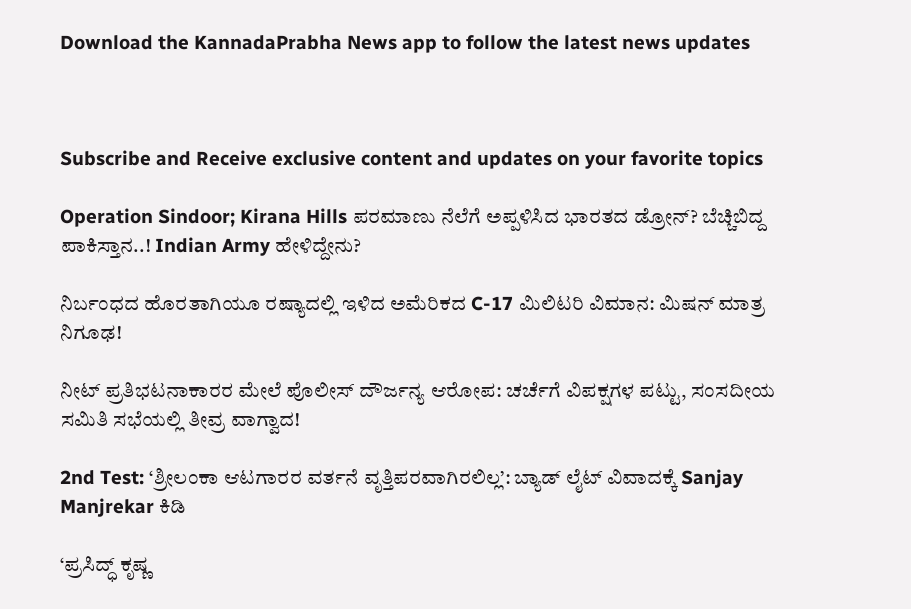Download the KannadaPrabha News app to follow the latest news updates



Subscribe and Receive exclusive content and updates on your favorite topics

Operation Sindoor; Kirana Hills ಪರಮಾಣು ನೆಲೆಗೆ ಅಪ್ಪಳಿಸಿದ ಭಾರತದ ಡ್ರೋನ್? ಬೆಚ್ಚಿಬಿದ್ದ ಪಾಕಿಸ್ತಾನ..! Indian Army ಹೇಳಿದ್ದೇನು?

ನಿರ್ಬಂಧದ ಹೊರತಾಗಿಯೂ ರಷ್ಯಾದಲ್ಲಿ ಇಳಿದ ಅಮೆರಿಕದ C-17 ಮಿಲಿಟರಿ ವಿಮಾನ: ಮಿಷನ್ ಮಾತ್ರ ನಿಗೂಢ!

ನೀಟ್ ಪ್ರತಿಭಟನಾಕಾರರ ಮೇಲೆ ಪೊಲೀಸ್ ದೌರ್ಜನ್ಯ ಆರೋಪ: ಚರ್ಚೆಗೆ ವಿಪಕ್ಷಗಳ ಪಟ್ಟು, ಸಂಸದೀಯ ಸಮಿತಿ ಸಭೆಯಲ್ಲಿ ತೀವ್ರ ವಾಗ್ವಾದ!

2nd Test: ‘ಶ್ರೀಲಂಕಾ ಆಟಗಾರರ ವರ್ತನೆ ವೃತ್ತಿಪರವಾಗಿರಲಿಲ್ಲ’: ಬ್ಯಾಡ್ ಲೈಟ್ ವಿವಾದಕ್ಕೆ Sanjay Manjrekar ಕಿಡಿ

‘ಪ್ರಸಿದ್ಧ್ ಕೃಷ್ಣ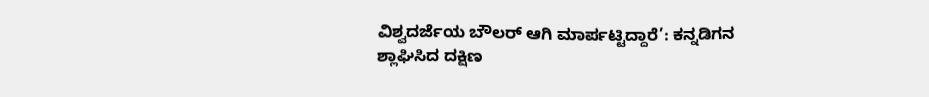ವಿಶ್ವದರ್ಜೆಯ ಬೌಲರ್ ಆಗಿ ಮಾರ್ಪಟ್ಟಿದ್ದಾರೆ’: ಕನ್ನಡಿಗನ ಶ್ಲಾಘಿಸಿದ ದಕ್ಷಿಣ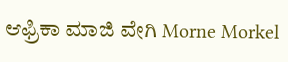ಆಫ್ರಿಕಾ ಮಾಜಿ ವೇಗಿ Morne Morkel